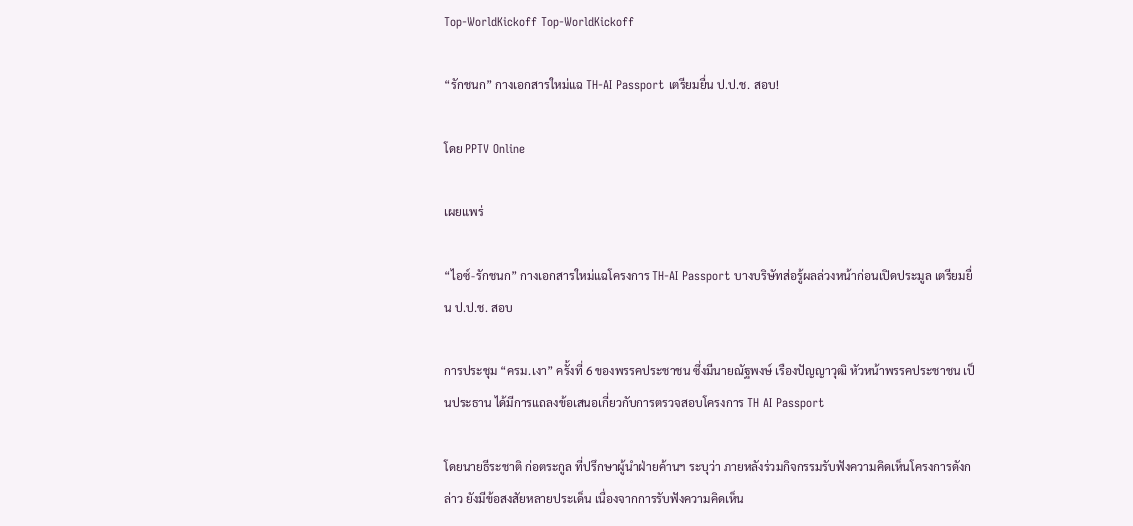Top-WorldKickoff Top-WorldKickoff

“รักชนก” กางเอกสารใหม่แฉ TH-AI Passport เตรียมยื่น ป.ป.ช. สอบ!

โดย PPTV Online

เผยแพร่

“ไอซ์-รักชนก” กางเอกสารใหม่แฉโครงการ TH-AI Passport บางบริษัทส่อรู้ผลล่วงหน้าก่อนเปิดประมูล เตรียมยื่น ป.ป.ช. สอบ

การประชุม “ครม.เงา” ครั้งที่ 6 ของพรรคประชาชน ซึ่งมีนายณัฐพงษ์ เรืองปัญญาวุฒิ หัวหน้าพรรคประชาชน เป็นประธาน ได้มีการแถลงข้อเสนอเกี่ยวกับการตรวจสอบโครงการ TH AI Passport

โดยนายธีระชาติ ก่อตระกูล ที่ปรึกษาผู้นำฝ่ายค้านฯ ระบุว่า ภายหลังร่วมกิจกรรมรับฟังความคิดเห็นโครงการดังกล่าว ยังมีข้อสงสัยหลายประเด็น เนื่องจากการรับฟังความคิดเห็น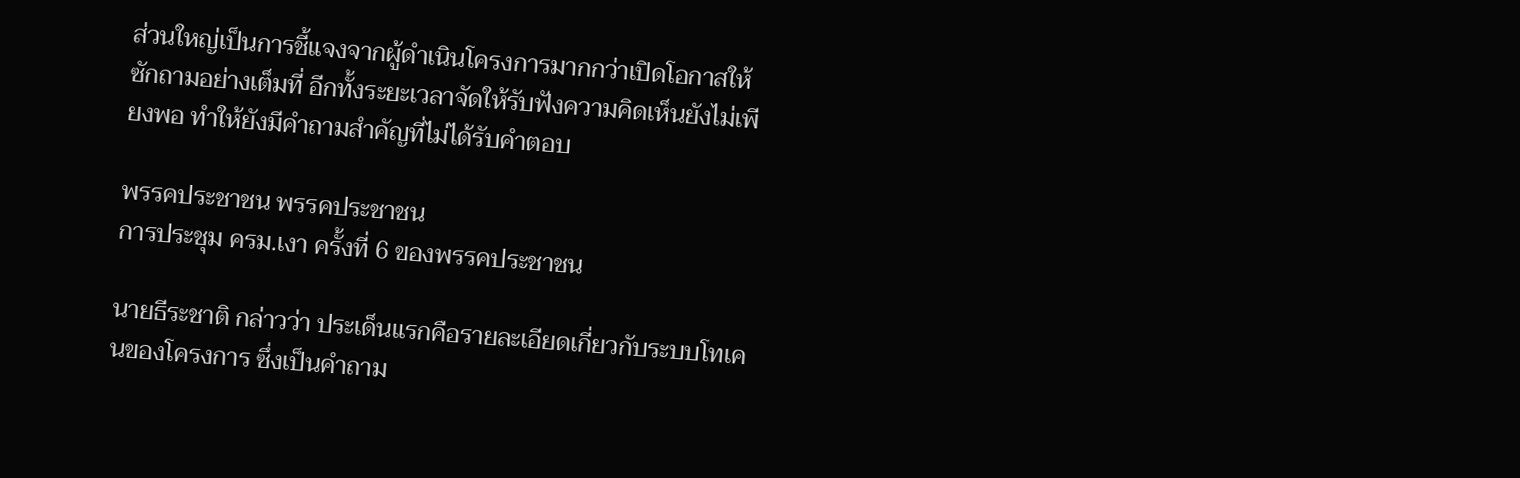ส่วนใหญ่เป็นการชี้แจงจากผู้ดำเนินโครงการมากกว่าเปิดโอกาสให้ซักถามอย่างเต็มที่ อีกทั้งระยะเวลาจัดให้รับฟังความคิดเห็นยังไม่เพียงพอ ทำให้ยังมีคำถามสำคัญที่ไม่ได้รับคำตอบ

พรรคประชาชน พรรคประชาชน
การประชุม ครม.เงา ครั้งที่ 6 ของพรรคประชาชน

นายธีระชาติ กล่าวว่า ประเด็นแรกคือรายละเอียดเกี่ยวกับระบบโทเคนของโครงการ ซึ่งเป็นคำถาม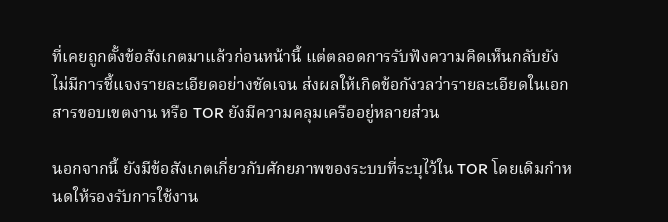ที่เคยถูกตั้งข้อสังเกตมาแล้วก่อนหน้านี้ แต่ตลอดการรับฟังความคิดเห็นกลับยังไม่มีการชี้แจงรายละเอียดอย่างชัดเจน ส่งผลให้เกิดข้อกังวลว่ารายละเอียดในเอกสารขอบเขตงาน หรือ TOR ยังมีความคลุมเครืออยู่หลายส่วน

นอกจากนี้ ยังมีข้อสังเกตเกี่ยวกับศักยภาพของระบบที่ระบุไว้ใน TOR โดยเดิมกำหนดให้รองรับการใช้งาน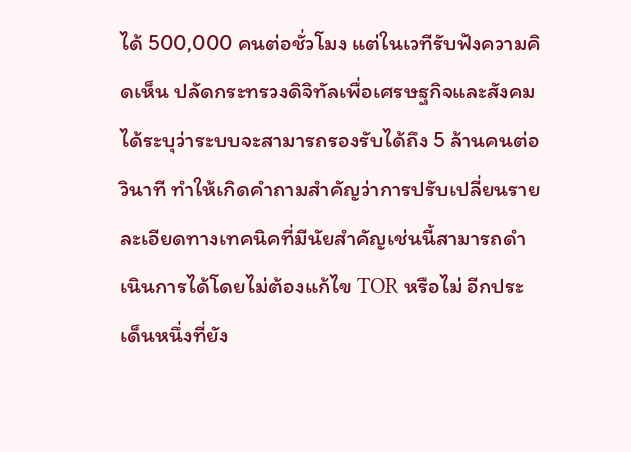ได้ 500,000 คนต่อชั่วโมง แต่ในเวทีรับฟังความคิดเห็น ปลัดกระทรวงดิจิทัลเพื่อเศรษฐกิจและสังคมได้ระบุว่าระบบจะสามารถรองรับได้ถึง 5 ล้านคนต่อวินาที ทำให้เกิดคำถามสำคัญว่าการปรับเปลี่ยนรายละเอียดทางเทคนิคที่มีนัยสำคัญเช่นนี้สามารถดำเนินการได้โดยไม่ต้องแก้ไข TOR หรือไม่ อีกประเด็นหนึ่งที่ยัง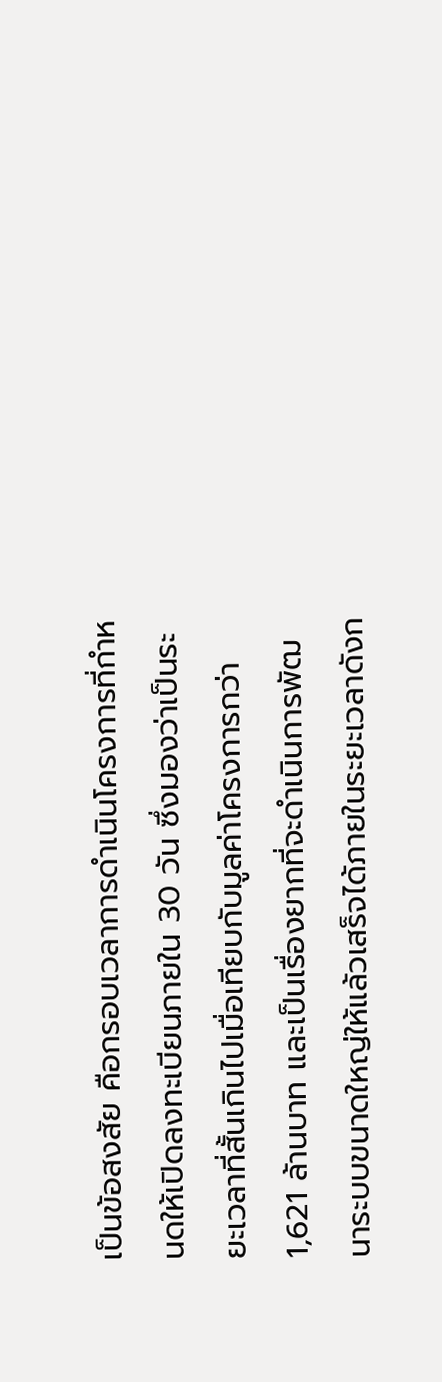เป็นข้อสงสัย คือกรอบเวลาการดำเนินโครงการที่กำหนดให้เปิดลงทะเบียนภายใน 30 วัน ซึ่งมองว่าเป็นระยะเวลาที่สั้นเกินไปเมื่อเทียบกับมูลค่าโครงการกว่า 1,621 ล้านบาท และเป็นเรื่องยากที่จะดำเนินการพัฒนาระบบขนาดใหญ่ให้แล้วเสร็จได้ภายในระยะเวลาดังก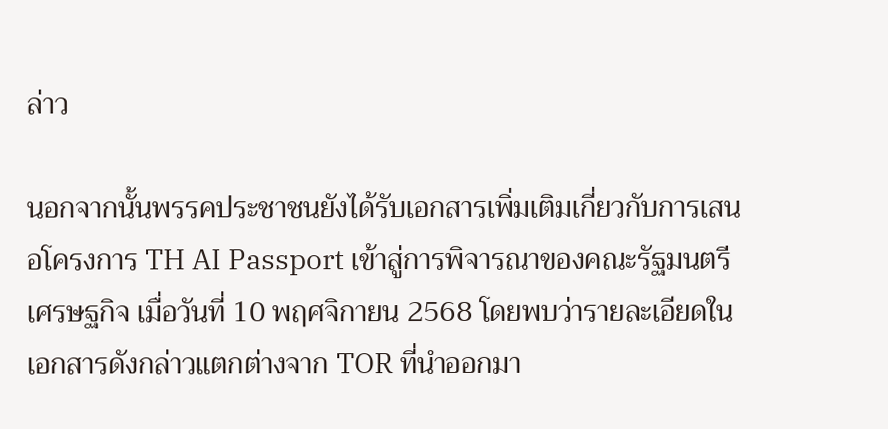ล่าว

นอกจากนั้นพรรคประชาชนยังได้รับเอกสารเพิ่มเติมเกี่ยวกับการเสนอโครงการ TH AI Passport เข้าสู่การพิจารณาของคณะรัฐมนตรีเศรษฐกิจ เมื่อวันที่ 10 พฤศจิกายน 2568 โดยพบว่ารายละเอียดในเอกสารดังกล่าวแตกต่างจาก TOR ที่นำออกมา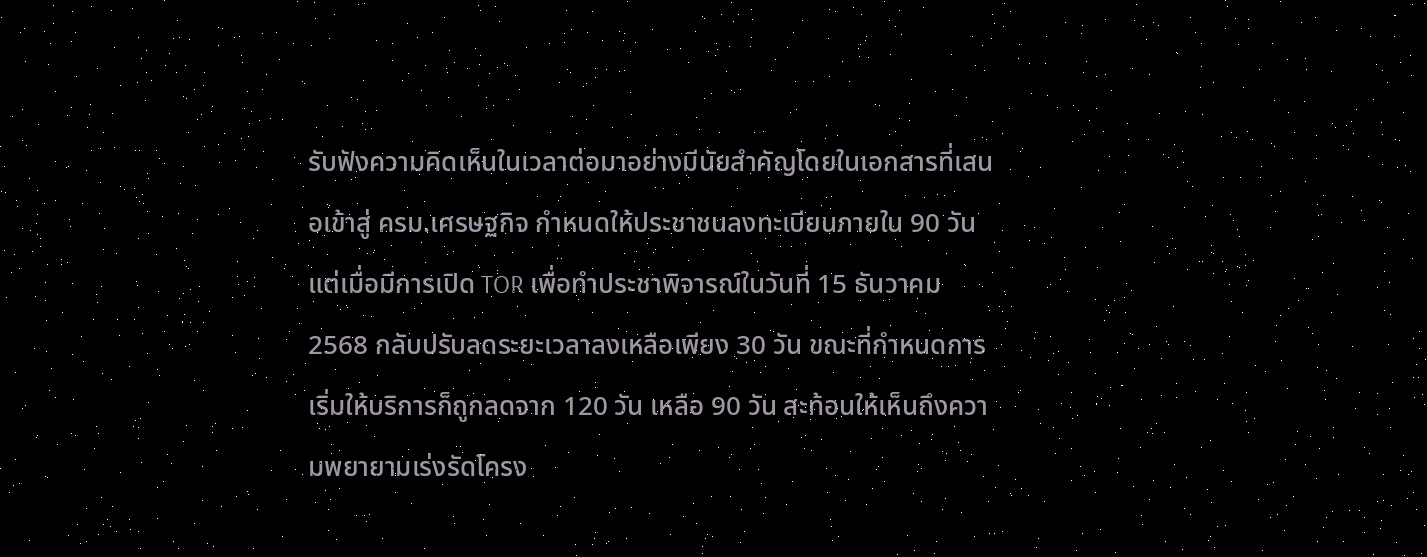รับฟังความคิดเห็นในเวลาต่อมาอย่างมีนัยสำคัญโดยในเอกสารที่เสนอเข้าสู่ ครม.เศรษฐกิจ กำหนดให้ประชาชนลงทะเบียนภายใน 90 วัน แต่เมื่อมีการเปิด TOR เพื่อทำประชาพิจารณ์ในวันที่ 15 ธันวาคม 2568 กลับปรับลดระยะเวลาลงเหลือเพียง 30 วัน ขณะที่กำหนดการเริ่มให้บริการก็ถูกลดจาก 120 วัน เหลือ 90 วัน สะท้อนให้เห็นถึงความพยายามเร่งรัดโครง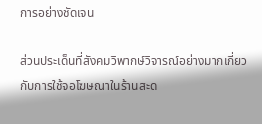การอย่างชัดเจน

ส่วนประเด็นที่สังคมวิพากษ์วิจารณ์อย่างมากเกี่ยวกับการใช้จอโฆษณาในร้านสะด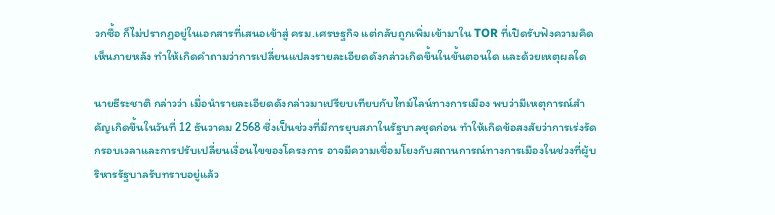วกซื้อ ก็ไม่ปรากฏอยู่ในเอกสารที่เสนอเข้าสู่ ครม.เศรษฐกิจ แต่กลับถูกเพิ่มเข้ามาใน TOR ที่เปิดรับฟังความคิดเห็นภายหลัง ทำให้เกิดคำถามว่าการเปลี่ยนแปลงรายละเอียดดังกล่าวเกิดขึ้นในขั้นตอนใด และด้วยเหตุผลใด

นายธีระชาติ กล่าวว่า เมื่อนำรายละเอียดดังกล่าวมาเปรียบเทียบกับไทม์ไลน์ทางการเมือง พบว่ามีเหตุการณ์สำคัญเกิดขึ้นในวันที่ 12 ธันวาคม 2568 ซึ่งเป็นช่วงที่มีการยุบสภาในรัฐบาลชุดก่อน ทำให้เกิดข้อสงสัยว่าการเร่งรัดกรอบเวลาและการปรับเปลี่ยนเงื่อนไขของโครงการ อาจมีความเชื่อมโยงกับสถานการณ์ทางการเมืองในช่วงที่ผู้บริหารรัฐบาลรับทราบอยู่แล้ว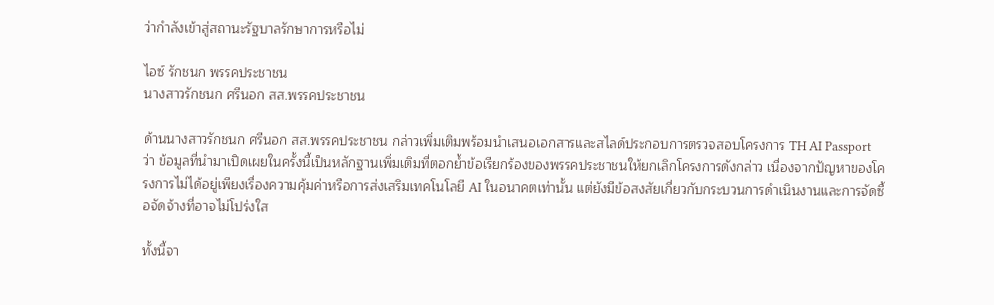ว่ากำลังเข้าสู่สถานะรัฐบาลรักษาการหรือไม่

ไอซ์ รักชนก พรรคประชาชน
นางสาวรักชนก ศรีนอก สส.พรรคประชาชน

ด้านนางสาวรักชนก ศรีนอก สส.พรรคประชาชน กล่าวเพิ่มเติมพร้อมนำเสนอเอกสารและสไลด์ประกอบการตรวจสอบโครงการ TH AI Passport ว่า ข้อมูลที่นำมาเปิดเผยในครั้งนี้เป็นหลักฐานเพิ่มเติมที่ตอกย้ำข้อเรียกร้องของพรรคประชาชนให้ยกเลิกโครงการดังกล่าว เนื่องจากปัญหาของโครงการไม่ได้อยู่เพียงเรื่องความคุ้มค่าหรือการส่งเสริมเทคโนโลยี AI ในอนาคตเท่านั้น แต่ยังมีข้อสงสัยเกี่ยวกับกระบวนการดำเนินงานและการจัดซื้อจัดจ้างที่อาจไม่โปร่งใส

ทั้งนี้จา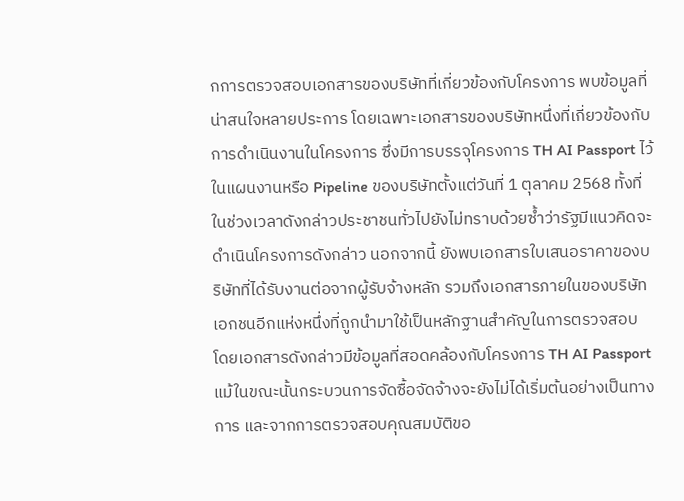กการตรวจสอบเอกสารของบริษัทที่เกี่ยวข้องกับโครงการ พบข้อมูลที่น่าสนใจหลายประการ โดยเฉพาะเอกสารของบริษัทหนึ่งที่เกี่ยวข้องกับการดำเนินงานในโครงการ ซึ่งมีการบรรจุโครงการ TH AI Passport ไว้ในแผนงานหรือ Pipeline ของบริษัทตั้งแต่วันที่ 1 ตุลาคม 2568 ทั้งที่ในช่วงเวลาดังกล่าวประชาชนทั่วไปยังไม่ทราบด้วยซ้ำว่ารัฐมีแนวคิดจะดำเนินโครงการดังกล่าว นอกจากนี้ ยังพบเอกสารใบเสนอราคาของบริษัทที่ได้รับงานต่อจากผู้รับจ้างหลัก รวมถึงเอกสารภายในของบริษัทเอกชนอีกแห่งหนึ่งที่ถูกนำมาใช้เป็นหลักฐานสำคัญในการตรวจสอบ โดยเอกสารดังกล่าวมีข้อมูลที่สอดคล้องกับโครงการ TH AI Passport แม้ในขณะนั้นกระบวนการจัดซื้อจัดจ้างจะยังไม่ได้เริ่มต้นอย่างเป็นทางการ และจากการตรวจสอบคุณสมบัติขอ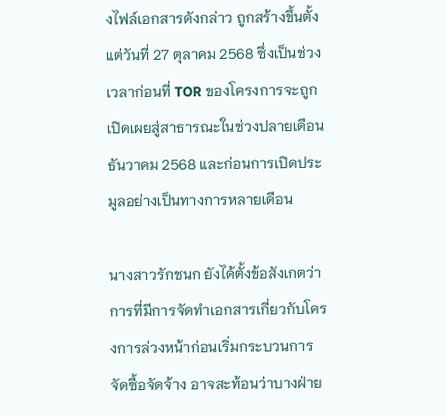งไฟล์เอกสารดังกล่าว ถูกสร้างขึ้นตั้งแต่วันที่ 27 ตุลาคม 2568 ซึ่งเป็นช่วงเวลาก่อนที่ TOR ของโครงการจะถูกเปิดเผยสู่สาธารณะในช่วงปลายเดือนธันวาคม 2568 และก่อนการเปิดประมูลอย่างเป็นทางการหลายเดือน

นางสาวรักชนก ยังได้ตั้งข้อสังเกตว่า การที่มีการจัดทำเอกสารเกี่ยวกับโครงการล่วงหน้าก่อนเริ่มกระบวนการจัดซื้อจัดจ้าง อาจสะท้อนว่าบางฝ่าย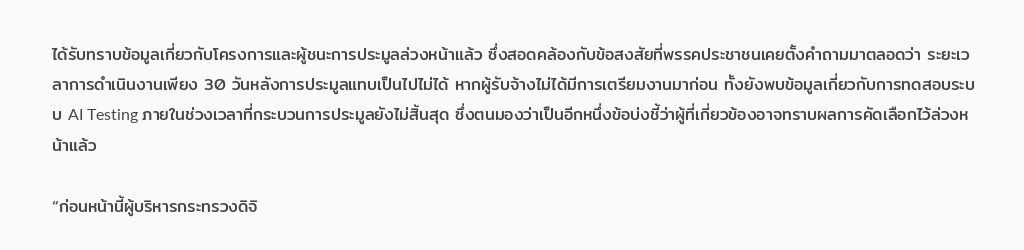ได้รับทราบข้อมูลเกี่ยวกับโครงการและผู้ชนะการประมูลล่วงหน้าแล้ว ซึ่งสอดคล้องกับข้อสงสัยที่พรรคประชาชนเคยตั้งคำถามมาตลอดว่า ระยะเวลาการดำเนินงานเพียง 30 วันหลังการประมูลแทบเป็นไปไม่ได้ หากผู้รับจ้างไม่ได้มีการเตรียมงานมาก่อน ทั้งยังพบข้อมูลเกี่ยวกับการทดสอบระบบ AI Testing ภายในช่วงเวลาที่กระบวนการประมูลยังไม่สิ้นสุด ซึ่งตนมองว่าเป็นอีกหนึ่งข้อบ่งชี้ว่าผู้ที่เกี่ยวข้องอาจทราบผลการคัดเลือกไว้ล่วงหน้าแล้ว

“ก่อนหน้านี้ผู้บริหารกระทรวงดิจิ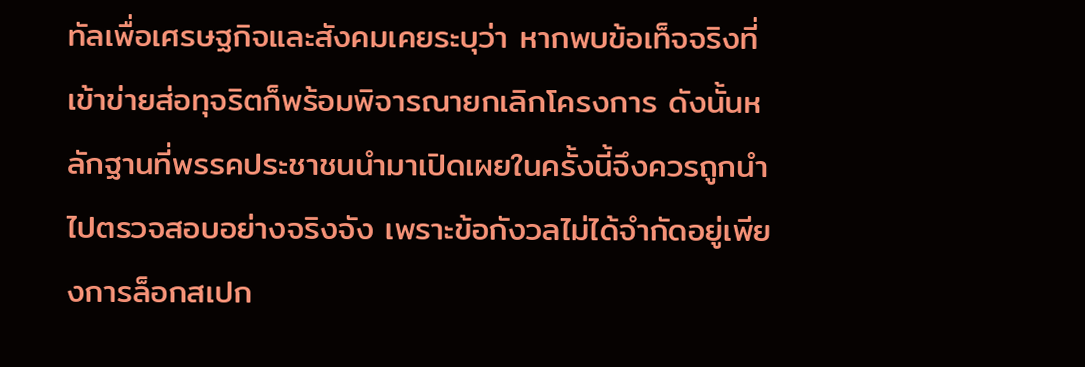ทัลเพื่อเศรษฐกิจและสังคมเคยระบุว่า หากพบข้อเท็จจริงที่เข้าข่ายส่อทุจริตก็พร้อมพิจารณายกเลิกโครงการ ดังนั้นหลักฐานที่พรรคประชาชนนำมาเปิดเผยในครั้งนี้จึงควรถูกนำไปตรวจสอบอย่างจริงจัง เพราะข้อกังวลไม่ได้จำกัดอยู่เพียงการล็อกสเปก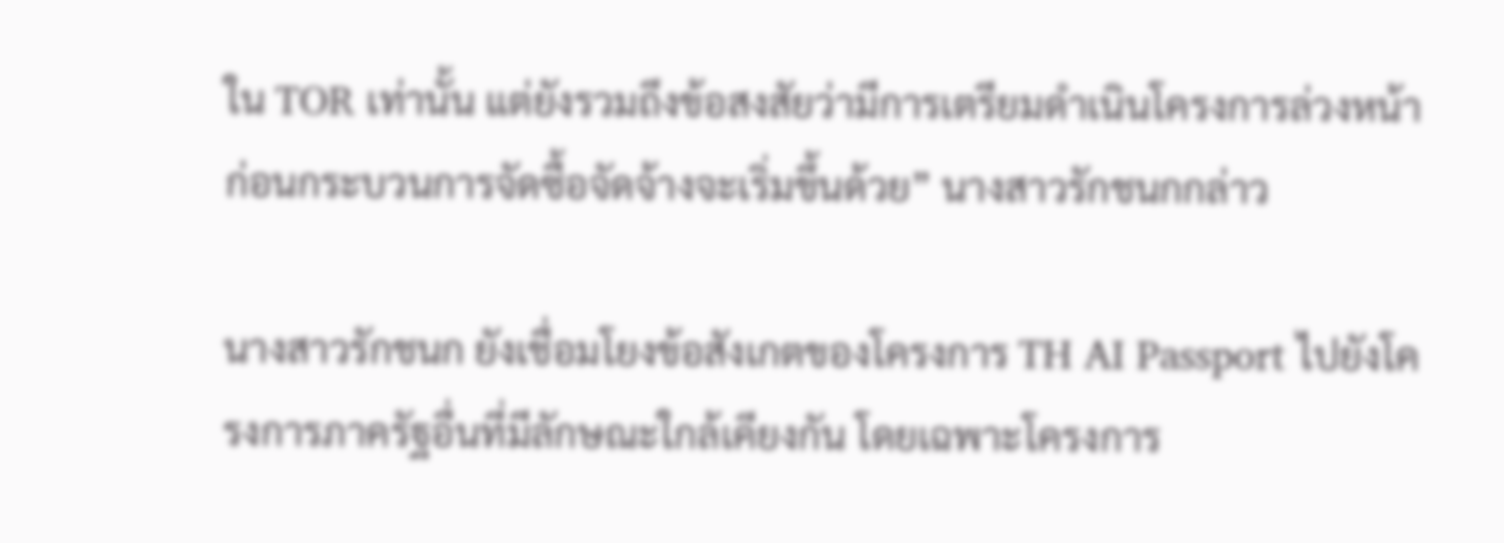ใน TOR เท่านั้น แต่ยังรวมถึงข้อสงสัยว่ามีการเตรียมดำเนินโครงการล่วงหน้าก่อนกระบวนการจัดซื้อจัดจ้างจะเริ่มขึ้นด้วย” นางสาวรักชนกกล่าว

นางสาวรักชนก ยังเชื่อมโยงข้อสังเกตของโครงการ TH AI Passport ไปยังโครงการภาครัฐอื่นที่มีลักษณะใกล้เคียงกัน โดยเฉพาะโครงการ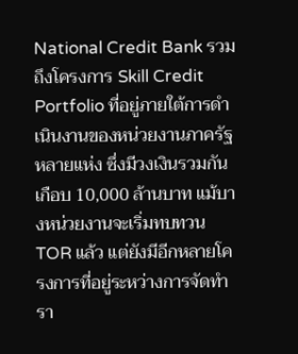National Credit Bank รวมถึงโครงการ Skill Credit Portfolio ที่อยู่ภายใต้การดำเนินงานของหน่วยงานภาครัฐหลายแห่ง ซึ่งมีวงเงินรวมกันเกือบ 10,000 ล้านบาท แม้บางหน่วยงานจะเริ่มทบทวน TOR แล้ว แต่ยังมีอีกหลายโครงการที่อยู่ระหว่างการจัดทำรา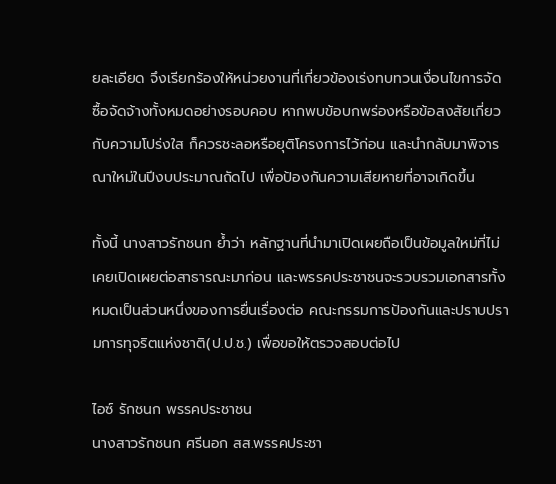ยละเอียด จึงเรียกร้องให้หน่วยงานที่เกี่ยวข้องเร่งทบทวนเงื่อนไขการจัดซื้อจัดจ้างทั้งหมดอย่างรอบคอบ หากพบข้อบกพร่องหรือข้อสงสัยเกี่ยวกับความโปร่งใส ก็ควรชะลอหรือยุติโครงการไว้ก่อน และนำกลับมาพิจารณาใหม่ในปีงบประมาณถัดไป เพื่อป้องกันความเสียหายที่อาจเกิดขึ้น

ทั้งนี้ นางสาวรักชนก ย้ำว่า หลักฐานที่นำมาเปิดเผยถือเป็นข้อมูลใหม่ที่ไม่เคยเปิดเผยต่อสาธารณะมาก่อน และพรรคประชาชนจะรวบรวมเอกสารทั้งหมดเป็นส่วนหนึ่งของการยื่นเรื่องต่อ คณะกรรมการป้องกันและปราบปรามการทุจริตแห่งชาติ(ป.ป.ช.) เพื่อขอให้ตรวจสอบต่อไป

ไอซ์ รักชนก พรรคประชาชน
นางสาวรักชนก ศรีนอก สส.พรรคประชา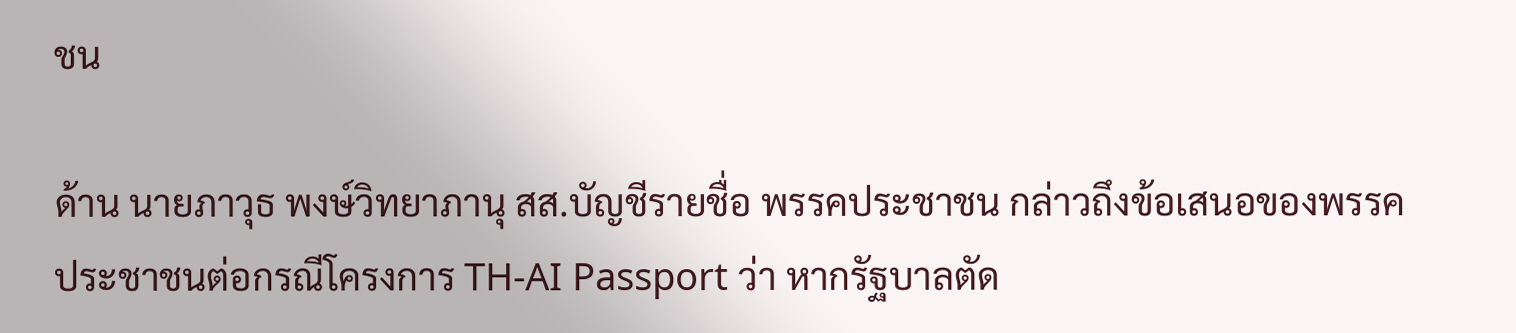ชน

ด้าน นายภาวุธ พงษ์วิทยาภานุ สส.บัญชีรายชื่อ พรรคประชาชน กล่าวถึงข้อเสนอของพรรคประชาชนต่อกรณีโครงการ TH-AI Passport ว่า หากรัฐบาลตัด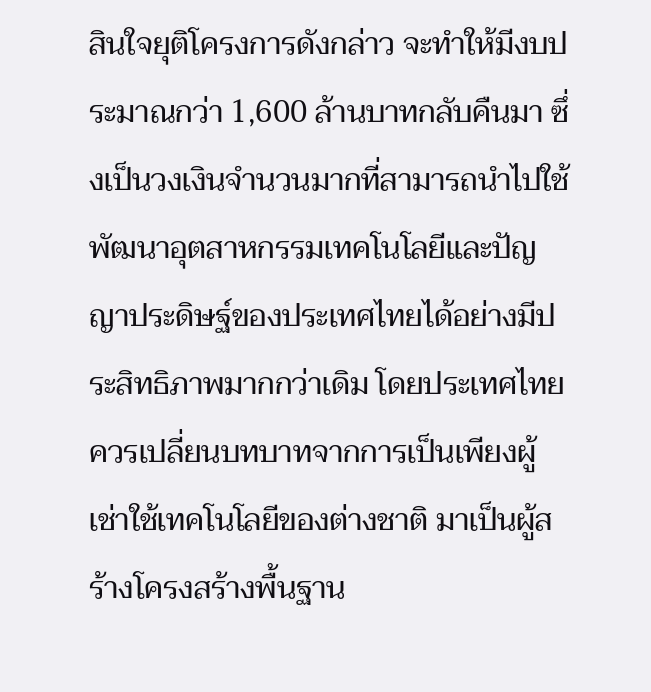สินใจยุติโครงการดังกล่าว จะทำให้มีงบประมาณกว่า 1,600 ล้านบาทกลับคืนมา ซึ่งเป็นวงเงินจำนวนมากที่สามารถนำไปใช้พัฒนาอุตสาหกรรมเทคโนโลยีและปัญญาประดิษฐ์ของประเทศไทยได้อย่างมีประสิทธิภาพมากกว่าเดิม โดยประเทศไทยควรเปลี่ยนบทบาทจากการเป็นเพียงผู้เช่าใช้เทคโนโลยีของต่างชาติ มาเป็นผู้สร้างโครงสร้างพื้นฐาน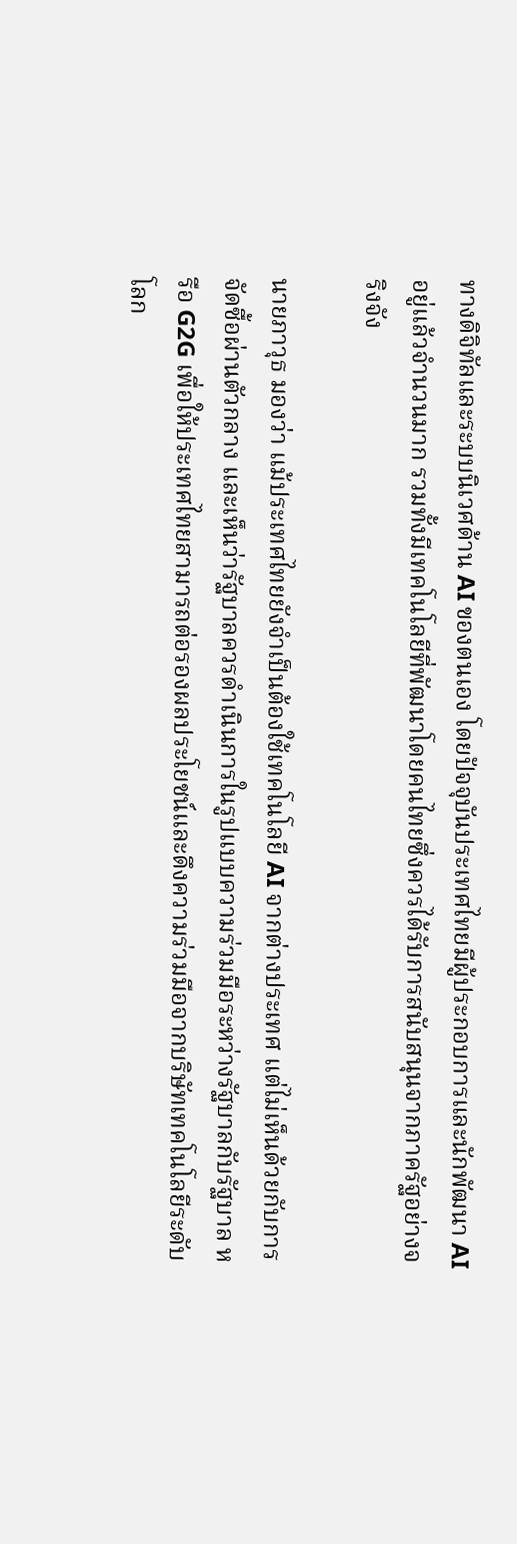ทางดิจิทัลและระบบนิเวศด้าน AI ของตนเอง โดยปัจจุบันประเทศไทยมีผู้ประกอบการและนักพัฒนา AI อยู่แล้วจำนวนมาก รวมทั้งมีเทคโนโลยีที่พัฒนาโดยคนไทยซึ่งควรได้รับการสนับสนุนจากภาครัฐอย่างจริงจัง

นายภาวุธ มองว่า แม้ประเทศไทยยังจำเป็นต้องใช้เทคโนโลยี AI จากต่างประเทศ แต่ไม่เห็นด้วยกับการจัดซื้อผ่านตัวกลาง และเห็นว่ารัฐบาลควรดำเนินการในรูปแบบความร่วมมือระหว่างรัฐบาลกับรัฐบาล หรือ G2G เพื่อให้ประเทศไทยสามารถต่อรองผลประโยชน์และดึงความร่วมมือจากบริษัทเทคโนโลยีระดับโลก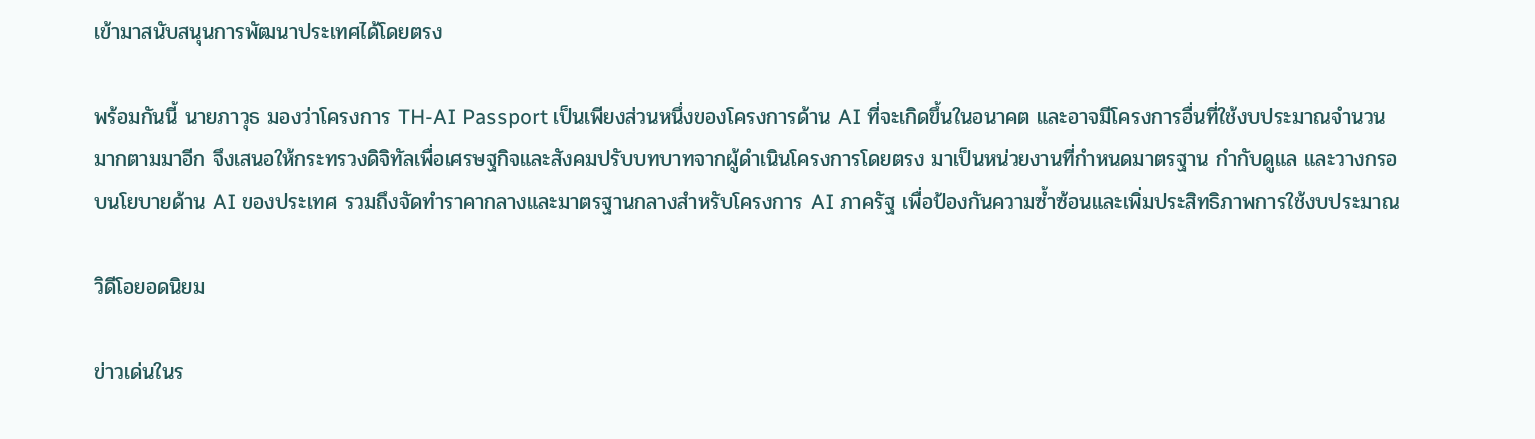เข้ามาสนับสนุนการพัฒนาประเทศได้โดยตรง

พร้อมกันนี้ นายภาวุธ มองว่าโครงการ TH-AI Passport เป็นเพียงส่วนหนึ่งของโครงการด้าน AI ที่จะเกิดขึ้นในอนาคต และอาจมีโครงการอื่นที่ใช้งบประมาณจำนวนมากตามมาอีก จึงเสนอให้กระทรวงดิจิทัลเพื่อเศรษฐกิจและสังคมปรับบทบาทจากผู้ดำเนินโครงการโดยตรง มาเป็นหน่วยงานที่กำหนดมาตรฐาน กำกับดูแล และวางกรอบนโยบายด้าน AI ของประเทศ รวมถึงจัดทำราคากลางและมาตรฐานกลางสำหรับโครงการ AI ภาครัฐ เพื่อป้องกันความซ้ำซ้อนและเพิ่มประสิทธิภาพการใช้งบประมาณ

วิดีโอยอดนิยม

ข่าวเด่นในร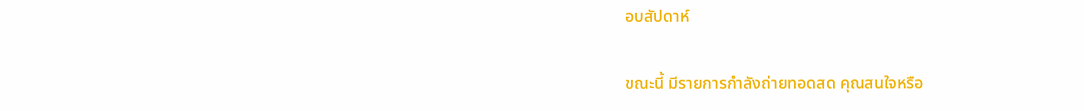อบสัปดาห์

ขณะนี้ มีรายการกำลังถ่ายทอดสด คุณสนใจหรือ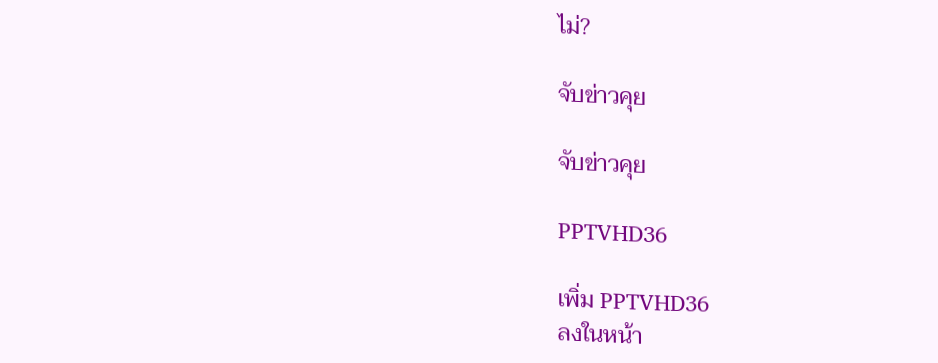ไม่?

จับข่าวคุย

จับข่าวคุย

PPTVHD36

เพิ่ม PPTVHD36
ลงในหน้า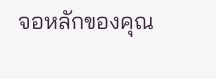จอหลักของคุณ